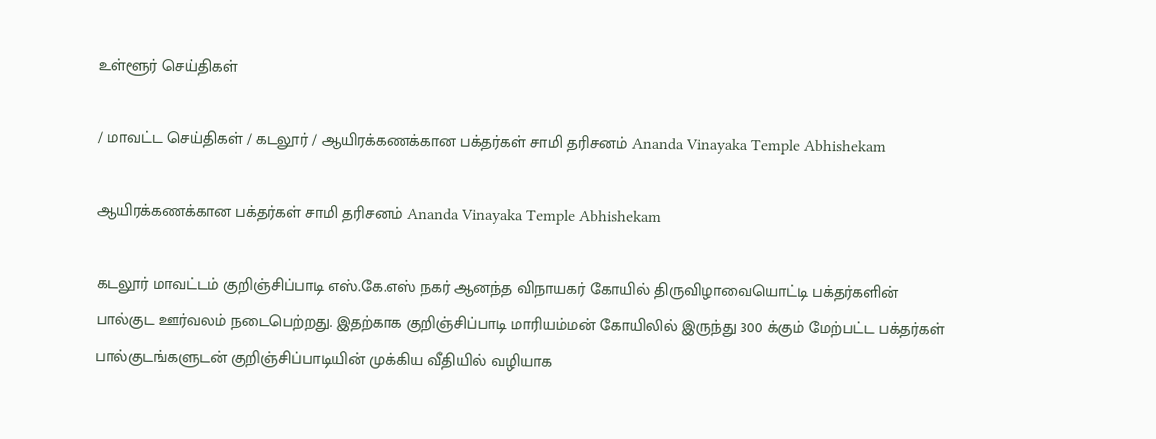உள்ளூர் செய்திகள்

/ மாவட்ட செய்திகள் / கடலூர் / ஆயிரக்கணக்கான பக்தர்கள் சாமி தரிசனம் Ananda Vinayaka Temple Abhishekam

ஆயிரக்கணக்கான பக்தர்கள் சாமி தரிசனம் Ananda Vinayaka Temple Abhishekam

கடலூர் மாவட்டம் குறிஞ்சிப்பாடி எஸ்.கே.எஸ் நகர் ஆனந்த விநாயகர் கோயில் திருவிழாவையொட்டி பக்தர்களின் பால்குட ஊர்வலம் நடைபெற்றது. இதற்காக குறிஞ்சிப்பாடி மாரியம்மன் கோயிலில் இருந்து 300 க்கும் மேற்பட்ட பக்தர்கள் பால்குடங்களுடன் குறிஞ்சிப்பாடியின் முக்கிய வீதியில் வழியாக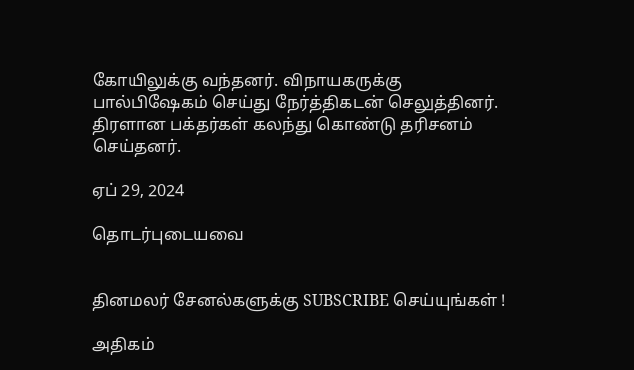கோயிலுக்கு வந்தனர். விநாயகருக்கு பால்பிஷேகம் செய்து நேர்த்திகடன் செலுத்தினர். திரளான பக்தர்கள் கலந்து கொண்டு தரிசனம் செய்தனர்.

ஏப் 29, 2024

தொடர்புடையவை


தினமலர் சேனல்களுக்கு SUBSCRIBE செய்யுங்கள் !

அதிகம்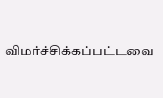விமர்ச்சிக்கப்பட்டவை